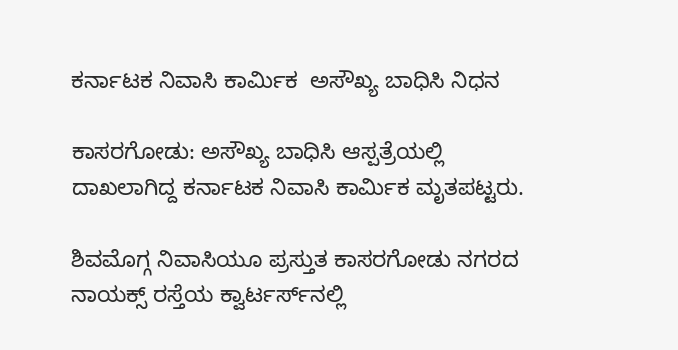ಕರ್ನಾಟಕ ನಿವಾಸಿ ಕಾರ್ಮಿಕ  ಅಸೌಖ್ಯ ಬಾಧಿಸಿ ನಿಧನ

ಕಾಸರಗೋಡು: ಅಸೌಖ್ಯ ಬಾಧಿಸಿ ಆಸ್ಪತ್ರೆಯಲ್ಲಿ ದಾಖಲಾಗಿದ್ದ ಕರ್ನಾಟಕ ನಿವಾಸಿ ಕಾರ್ಮಿಕ ಮೃತಪಟ್ಟರು.

ಶಿವಮೊಗ್ಗ ನಿವಾಸಿಯೂ ಪ್ರಸ್ತುತ ಕಾಸರಗೋಡು ನಗರದ ನಾಯಕ್ಸ್ ರಸ್ತೆಯ ಕ್ವಾರ್ಟರ್ಸ್‌ನಲ್ಲಿ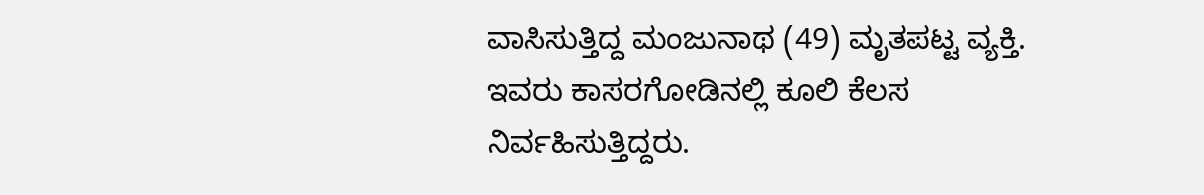ವಾಸಿಸುತ್ತಿದ್ದ ಮಂಜುನಾಥ (49) ಮೃತಪಟ್ಟ ವ್ಯಕ್ತಿ. ಇವರು ಕಾಸರಗೋಡಿನಲ್ಲಿ ಕೂಲಿ ಕೆಲಸ ನಿರ್ವಹಿಸುತ್ತಿದ್ದರು.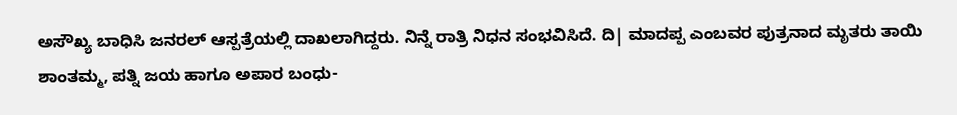ಅಸೌಖ್ಯ ಬಾಧಿಸಿ ಜನರಲ್ ಆಸ್ಪತ್ರೆಯಲ್ಲಿ ದಾಖಲಾಗಿದ್ದರು. ನಿನ್ನೆ ರಾತ್ರಿ ನಿಧನ ಸಂಭವಿಸಿದೆ. ದಿ| ಮಾದಪ್ಪ ಎಂಬವರ ಪುತ್ರನಾದ ಮೃತರು ತಾಯಿ ಶಾಂತಮ್ಮ, ಪತ್ನಿ ಜಯ ಹಾಗೂ ಅಪಾರ ಬಂಧು-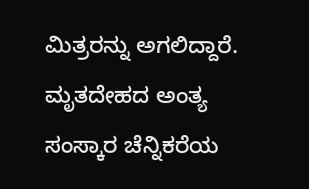ಮಿತ್ರರನ್ನು ಅಗಲಿದ್ದಾರೆ. ಮೃತದೇಹದ ಅಂತ್ಯ ಸಂಸ್ಕಾರ ಚೆನ್ನಿಕರೆಯ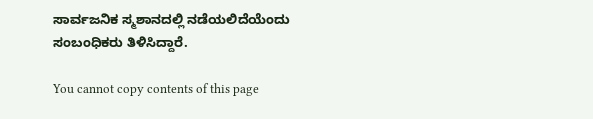ಸಾರ್ವಜನಿಕ ಸ್ಮಶಾನದಲ್ಲಿ ನಡೆಯಲಿದೆಯೆಂದು ಸಂಬಂಧಿಕರು ತಿಳಿಸಿದ್ದಾರೆ.

You cannot copy contents of this page